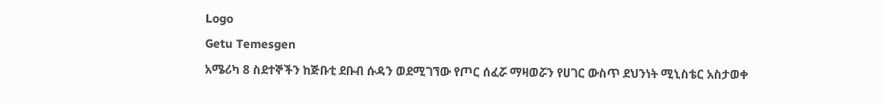Logo
Getu Temesgen
አሜሪካ 8 ስደተኞችን ከጅቡቲ ደቡብ ሱዳን ወደሚገኘው የጦር ሰፈሯ ማዛወሯን የሀገር ውስጥ ደህንነት ሚኒስቴር አስታወቀ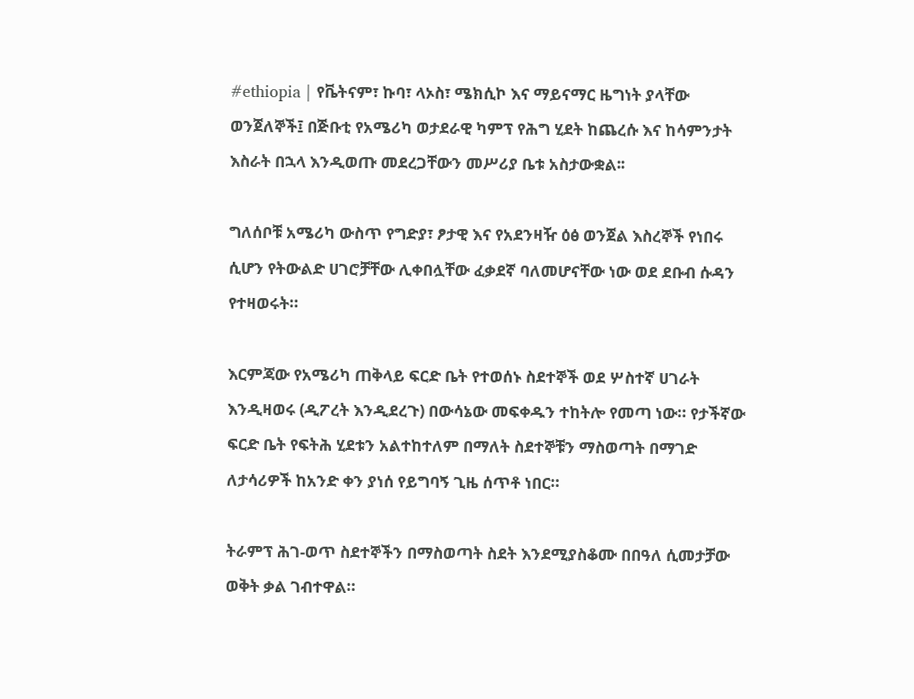#ethiopia | የቬትናም፣ ኩባ፣ ላኦስ፣ ሜክሲኮ እና ማይናማር ዜግነት ያላቸው ወንጀለኞች፤ በጅቡቲ የአሜሪካ ወታደራዊ ካምፕ የሕግ ሂደት ከጨረሱ እና ከሳምንታት እስራት በኋላ እንዲወጡ መደረጋቸውን መሥሪያ ቤቱ አስታውቋል፡፡

ግለሰቦቹ አሜሪካ ውስጥ የግድያ፣ ፆታዊ እና የአደንዛዥ ዕፅ ወንጀል እስረኞች የነበሩ ሲሆን የትውልድ ሀገሮቻቸው ሊቀበሏቸው ፈቃደኛ ባለመሆናቸው ነው ወደ ደቡብ ሱዳን የተዛወሩት።

እርምጃው የአሜሪካ ጠቅላይ ፍርድ ቤት የተወሰኑ ስደተኞች ወደ ሦስተኛ ሀገራት እንዲዛወሩ (ዲፖረት እንዲደረጉ) በውሳኔው መፍቀዱን ተከትሎ የመጣ ነው። የታችኛው ፍርድ ቤት የፍትሕ ሂደቱን አልተከተለም በማለት ስደተኞቹን ማስወጣት በማገድ ለታሳሪዎች ከአንድ ቀን ያነሰ የይግባኝ ጊዜ ሰጥቶ ነበር።

ትራምፕ ሕገ-ወጥ ስደተኞችን በማስወጣት ስደት እንደሚያስቆሙ በበዓለ ሲመታቻው ወቅት ቃል ገብተዋል።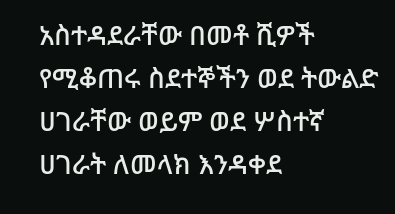አስተዳደራቸው በመቶ ሺዎች የሚቆጠሩ ስደተኞችን ወደ ትውልድ ሀገራቸው ወይም ወደ ሦስተኛ ሀገራት ለመላክ እንዳቀደ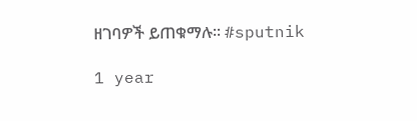ዘገባዎች ይጠቁማሉ፡፡ #sputnik

1 year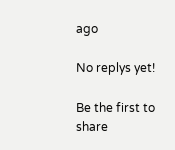ago

No replys yet!

Be the first to share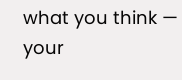what you think — your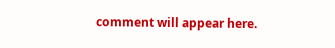comment will appear here.